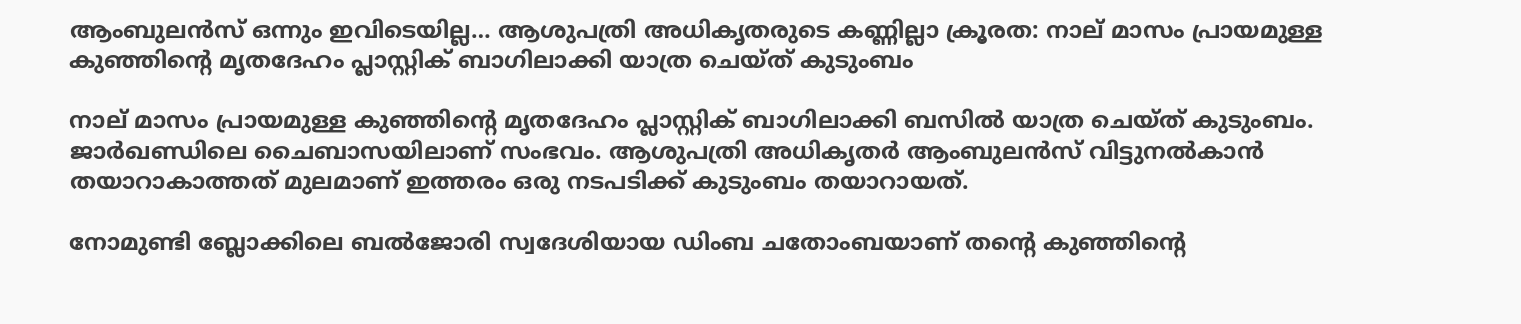ആംബുലൻസ് ഒന്നും ഇവിടെയില്ല… ആശുപത്രി അധികൃതരുടെ കണ്ണില്ലാ ക്രൂരത: നാല് മാസം പ്രായമുള്ള കുഞ്ഞിന്‍റെ മൃതദേഹം പ്ലാസ്റ്റിക് ബാഗിലാക്കി യാത്ര ചെയ്ത് കുടുംബം

നാല് മാസം പ്രായമുള്ള കുഞ്ഞിന്‍റെ മൃതദേഹം പ്ലാസ്റ്റിക് ബാഗിലാക്കി ബസില്‍ യാത്ര ചെയ്ത് കുടുംബം. ജാര്‍ഖണ്ഡിലെ ചൈബാസയിലാണ് സംഭവം. ആശുപത്രി അധികൃതര്‍ ആംബുലന്‍സ് വിട്ടുനല്‍കാന്‍ തയാറാകാത്തത് മുലമാണ് ഇത്തരം ഒരു നടപടിക്ക് കുടുംബം തയാറായത്.

നോമുണ്ടി ബ്ലോക്കിലെ ബല്‍ജോരി സ്വദേശിയായ ഡിംബ ചതോംബയാണ് തന്‍റെ കുഞ്ഞിന്‍റെ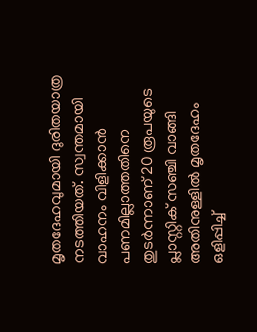മൃതദേഹവുമായി ദുരിതയാത്ര നടത്തിയത്. സ്വന്തമായി വാഹനം വിളിക്കാന്‍ പണമില്ലാത്തതിനെ തുടര്‍ന്നാണ് 20 രൂപയുടെ പ്ലാസ്റ്റിക് സഞ്ചി വാങ്ങി അതിനുള്ളില്‍ മൃതദേഹം ഒളിപ്പിച്ച്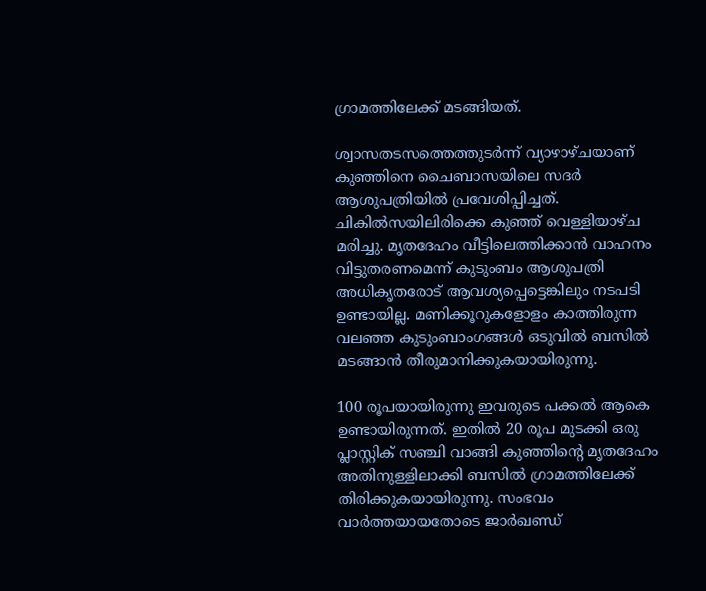ഗ്രാമത്തിലേക്ക് മടങ്ങിയത്.

ശ്വാസതടസത്തെത്തുടര്‍ന്ന് വ്യാഴാഴ്ചയാണ് കുഞ്ഞിനെ ചൈബാസയിലെ സദര്‍ ആശുപത്രിയില്‍ പ്രവേശിപ്പിച്ചത്. ചികില്‍സയിലിരിക്കെ കുഞ്ഞ് വെള്ളിയാഴ്ച മരിച്ചു. മൃതദേഹം വീട്ടിലെത്തിക്കാന്‍ വാഹനം വിട്ടുതരണമെന്ന് കുടുംബം ആശുപത്രി അധികൃതരോട് ആവശ്യപ്പെട്ടെങ്കിലും നടപടി ഉണ്ടായില്ല. മണിക്കൂറുകളോളം കാത്തിരുന്ന വലഞ്ഞ കുടുംബാംഗങ്ങള്‍ ഒടുവില്‍ ബസില്‍ മടങ്ങാന്‍ തീരുമാനിക്കുകയായിരുന്നു.

100 രൂപയായിരുന്നു ഇവരുടെ പക്കല്‍ ആകെ ഉണ്ടായിരുന്നത്. ഇതില്‍ 20 രൂപ മുടക്കി ഒരു പ്ലാസ്റ്റിക് സഞ്ചി വാങ്ങി കുഞ്ഞിന്‍റെ മൃതദേഹം അതിനുള്ളിലാക്കി ബസില്‍ ഗ്രാമത്തിലേക്ക് തിരിക്കുകയായിരുന്നു. സംഭവം വാര്‍ത്തയായതോടെ ജാര്‍ഖണ്ഡ്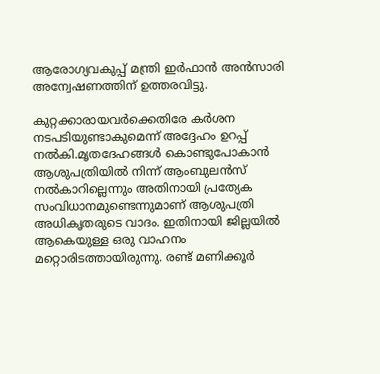ആരോഗ്യവകുപ്പ് മന്ത്രി ഇര്‍ഫാന്‍ അന്‍സാരി അന്വേഷണത്തിന് ഉത്തരവിട്ടു.

കുറ്റക്കാരായവര്‍ക്കെതിരേ കര്‍ശന നടപടിയുണ്ടാകുമെന്ന് അദ്ദേഹം ഉറപ്പ് നല്‍കി.മൃതദേഹങ്ങള്‍ കൊണ്ടുപോകാന്‍ ആശുപത്രിയില്‍ നിന്ന് ആംബുലന്‍സ് നല്‍കാറില്ലെന്നും അതിനായി പ്രത്യേക സംവിധാനമുണ്ടെന്നുമാണ് ആശുപത്രി അധികൃതരുടെ വാദം. ഇതിനായി ജില്ലയില്‍ ആകെയുള്ള ഒരു വാഹനം മറ്റൊരിടത്തായിരുന്നു. രണ്ട് മണിക്കൂര്‍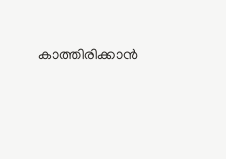കാത്തിരിക്കാന്‍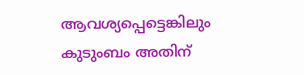ആവശ്യപ്പെട്ടെങ്കിലും കുടുംബം അതിന്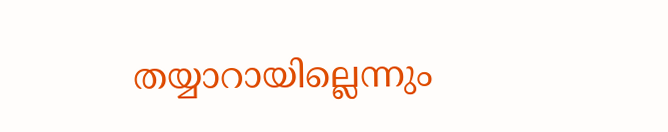തയ്യാറായില്ലെന്നും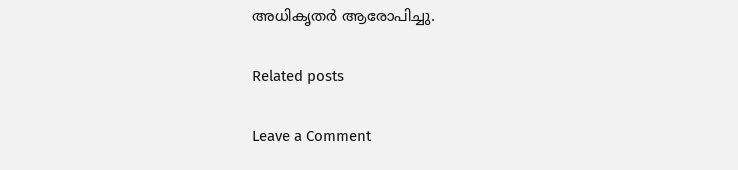അധികൃതർ ആരോപിച്ചു.

Related posts

Leave a Comment